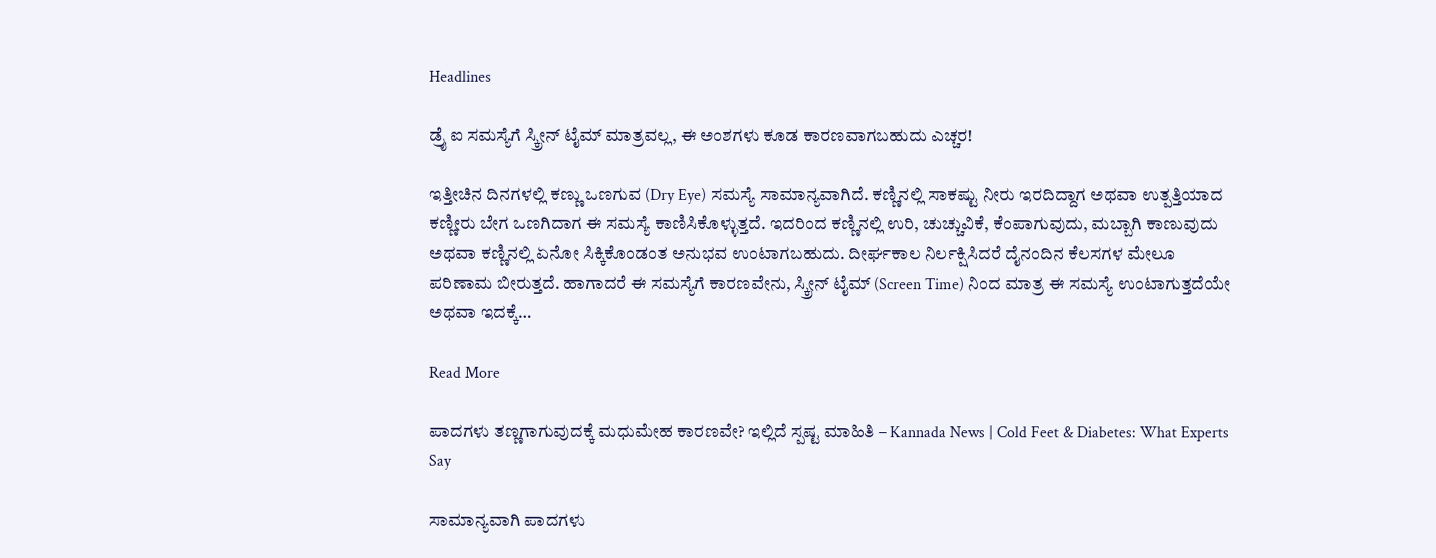Headlines

ಡ್ರೈ ಐ ಸಮಸ್ಯೆಗೆ ಸ್ಕ್ರೀನ್ ಟೈಮ್ ಮಾತ್ರವಲ್ಲ, ಈ ಅಂಶಗಳು ಕೂಡ ಕಾರಣವಾಗಬಹುದು ಎಚ್ಚರ!

ಇತ್ತೀಚಿನ ದಿನಗಳಲ್ಲಿ ಕಣ್ಣು ಒಣಗುವ (Dry Eye) ಸಮಸ್ಯೆ ಸಾಮಾನ್ಯವಾಗಿದೆ. ಕಣ್ಣಿನಲ್ಲಿ ಸಾಕಷ್ಟು ನೀರು ಇರದಿದ್ದಾಗ ಅಥವಾ ಉತ್ಪತ್ತಿಯಾದ ಕಣ್ಣೀರು ಬೇಗ ಒಣಗಿದಾಗ ಈ ಸಮಸ್ಯೆ ಕಾಣಿಸಿಕೊಳ್ಳುತ್ತದೆ. ಇದರಿಂದ ಕಣ್ಣಿನಲ್ಲಿ ಉರಿ, ಚುಚ್ಚುವಿಕೆ, ಕೆಂಪಾಗುವುದು, ಮಬ್ಬಾಗಿ ಕಾಣುವುದು ಅಥವಾ ಕಣ್ಣಿನಲ್ಲಿ ಏನೋ ಸಿಕ್ಕಿಕೊಂಡಂತ ಅನುಭವ ಉಂಟಾಗಬಹುದು. ದೀರ್ಘಕಾಲ ನಿರ್ಲಕ್ಷಿಸಿದರೆ ದೈನಂದಿನ ಕೆಲಸಗಳ ಮೇಲೂ ಪರಿಣಾಮ ಬೀರುತ್ತದೆ. ಹಾಗಾದರೆ ಈ ಸಮಸ್ಯೆಗೆ ಕಾರಣವೇನು, ಸ್ಕ್ರೀನ್ ಟೈಮ್ (Screen Time) ನಿಂದ ಮಾತ್ರ ಈ ಸಮಸ್ಯೆ ಉಂಟಾಗುತ್ತದೆಯೇ ಅಥವಾ ಇದಕ್ಕೆ…

Read More

ಪಾದಗಳು ತಣ್ಣಗಾಗುವುದಕ್ಕೆ ಮಧುಮೇಹ ಕಾರಣವೇ? ಇಲ್ಲಿದೆ ಸ್ಪಷ್ಟ ಮಾಹಿತಿ – Kannada News | Cold Feet & Diabetes: What Experts Say

ಸಾಮಾನ್ಯವಾಗಿ ಪಾದಗಳು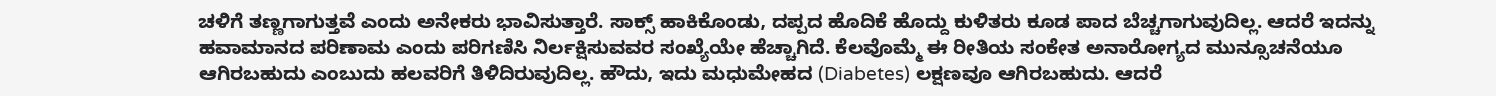ಚಳಿಗೆ ತಣ್ಣಗಾಗುತ್ತವೆ ಎಂದು ಅನೇಕರು ಭಾವಿಸುತ್ತಾರೆ. ಸಾಕ್ಸ್ ಹಾಕಿಕೊಂಡು, ದಪ್ಪದ ಹೊದಿಕೆ ಹೊದ್ದು ಕುಳಿತರು ಕೂಡ ಪಾದ ಬೆಚ್ಚಗಾಗುವುದಿಲ್ಲ. ಆದರೆ ಇದನ್ನು ಹವಾಮಾನದ ಪರಿಣಾಮ ಎಂದು ಪರಿಗಣಿಸಿ ನಿರ್ಲಕ್ಷಿಸುವವರ ಸಂಖ್ಯೆಯೇ ಹೆಚ್ಚಾಗಿದೆ. ಕೆಲವೊಮ್ಮೆ ಈ ರೀತಿಯ ಸಂಕೇತ ಅನಾರೋಗ್ಯದ ಮುನ್ಸೂಚನೆಯೂ ಆಗಿರಬಹುದು ಎಂಬುದು ಹಲವರಿಗೆ ತಿಳಿದಿರುವುದಿಲ್ಲ. ಹೌದು, ಇದು ಮಧುಮೇಹದ (Diabetes) ಲಕ್ಷಣವೂ ಆಗಿರಬಹುದು. ಆದರೆ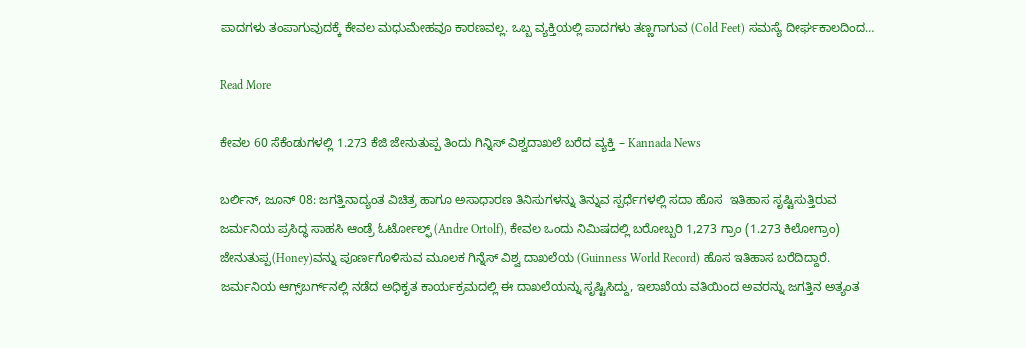ಪಾದಗಳು ತಂಪಾಗುವುದಕ್ಕೆ ಕೇವಲ ಮಧುಮೇಹವೂ ಕಾರಣವಲ್ಲ. ಒಬ್ಬ ವ್ಯಕ್ತಿಯಲ್ಲಿ ಪಾದಗಳು ತಣ್ಣಗಾಗುವ (Cold Feet) ಸಮಸ್ಯೆ ದೀರ್ಘಕಾಲದಿಂದ…

Read More

ಕೇವಲ 60 ಸೆಕೆಂಡುಗಳಲ್ಲಿ 1.273 ಕೆಜಿ ಜೇನುತುಪ್ಪ ತಿಂದು ಗಿನ್ನಿಸ್ ವಿಶ್ವದಾಖಲೆ ಬರೆದ ವ್ಯಕ್ತಿ – Kannada News

ಬರ್ಲಿನ್, ಜೂನ್ 08: ಜಗತ್ತಿನಾದ್ಯಂತ ವಿಚಿತ್ರ ಹಾಗೂ ಅಸಾಧಾರಣ ತಿನಿಸುಗಳನ್ನು ತಿನ್ನುವ ಸ್ಪರ್ಧೆಗಳಲ್ಲಿ ಸದಾ ಹೊಸ  ಇತಿಹಾಸ ಸೃಷ್ಟಿಸುತ್ತಿರುವ ಜರ್ಮನಿಯ ಪ್ರಸಿದ್ಧ ಸಾಹಸಿ ಆಂಡ್ರೆ ಓರ್ಟೋಲ್ಫ್ (Andre Ortolf), ಕೇವಲ ಒಂದು ನಿಮಿಷದಲ್ಲಿ ಬರೋಬ್ಬರಿ 1,273 ಗ್ರಾಂ (1.273 ಕಿಲೋಗ್ರಾಂ) ಜೇನುತುಪ್ಪ(Honey)ವನ್ನು ಪೂರ್ಣಗೊಳಿಸುವ ಮೂಲಕ ಗಿನ್ನೆಸ್ ವಿಶ್ವ ದಾಖಲೆಯ (Guinness World Record) ಹೊಸ ಇತಿಹಾಸ ಬರೆದಿದ್ದಾರೆ. ಜರ್ಮನಿಯ ಆಗ್ಸ್‌ಬರ್ಗ್‌ನಲ್ಲಿ ನಡೆದ ಅಧಿಕೃತ ಕಾರ್ಯಕ್ರಮದಲ್ಲಿ ಈ ದಾಖಲೆಯನ್ನು ಸೃಷ್ಟಿಸಿದ್ದು, ಇಲಾಖೆಯ ವತಿಯಿಂದ ಅವರನ್ನು ಜಗತ್ತಿನ ಅತ್ಯಂತ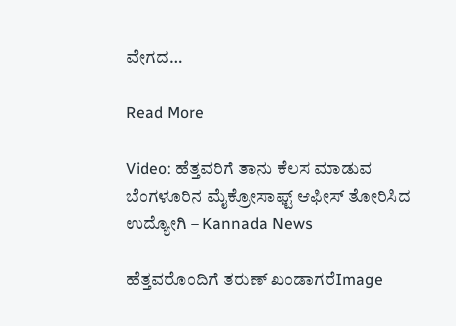ವೇಗದ…

Read More

Video: ಹೆತ್ತವರಿಗೆ ತಾನು ಕೆಲಸ ಮಾಡುವ ಬೆಂಗಳೂರಿನ ಮೈಕ್ರೋಸಾಫ್ಟ್ ಆಫೀಸ್ ತೋರಿಸಿದ ಉದ್ಯೋಗಿ – Kannada News

ಹೆತ್ತವರೊಂದಿಗೆ ತರುಣ್ ಖಂಡಾಗರೆImage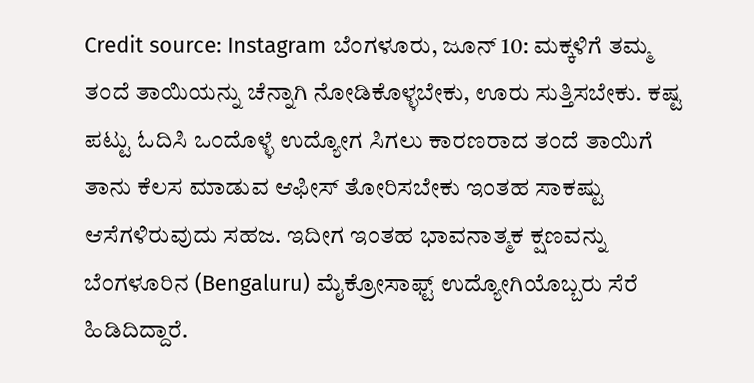Credit source: Instagram ಬೆಂಗಳೂರು, ಜೂನ್ 10: ಮಕ್ಕಳಿಗೆ ತಮ್ಮ ತಂದೆ ತಾಯಿಯನ್ನು ಚೆನ್ನಾಗಿ ನೋಡಿಕೊಳ್ಳಬೇಕು, ಊರು ಸುತ್ತಿಸಬೇಕು. ಕಷ್ಟ ಪಟ್ಟು ಓದಿಸಿ ಒಂದೊಳ್ಳೆ ಉದ್ಯೋಗ ಸಿಗಲು ಕಾರಣರಾದ ತಂದೆ ತಾಯಿಗೆ ತಾನು ಕೆಲಸ ಮಾಡುವ ಆಫೀಸ್ ತೋರಿಸಬೇಕು ಇಂತಹ ಸಾಕಷ್ಟು ಆಸೆಗಳಿರುವುದು ಸಹಜ. ಇದೀಗ ಇಂತಹ ಭಾವನಾತ್ಮಕ ಕ್ಷಣವನ್ನು ಬೆಂಗಳೂರಿನ (Bengaluru) ಮೈಕ್ರೋಸಾಫ್ಟ್ ಉದ್ಯೋಗಿಯೊಬ್ಬರು ಸೆರೆ ಹಿಡಿದಿದ್ದಾರೆ.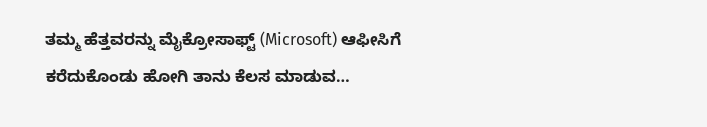ತಮ್ಮ ಹೆತ್ತವರನ್ನು ಮೈಕ್ರೋಸಾಫ್ಟ್ (Microsoft) ಆಫೀಸಿಗೆ ಕರೆದುಕೊಂಡು ಹೋಗಿ ತಾನು ಕೆಲಸ ಮಾಡುವ…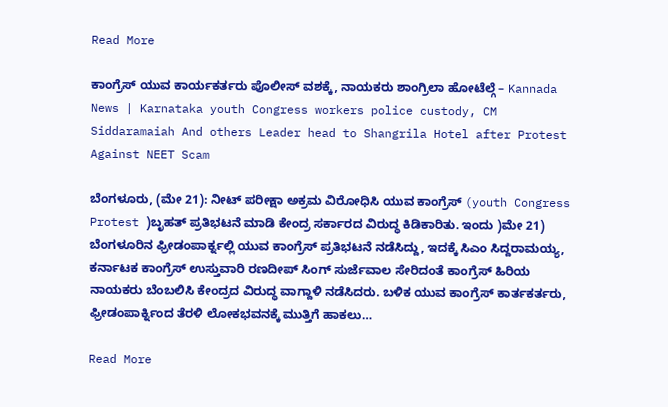Read More

ಕಾಂಗ್ರೆಸ್ ಯುವ ಕಾರ್ಯಕರ್ತರು ಪೊಲೀಸ್ ವಶಕ್ಕೆ, ನಾಯಕರು ಶಾಂಗ್ರಿಲಾ ಹೋಟೆಲ್ಗೆ – Kannada News | Karnataka youth Congress workers police custody, CM Siddaramaiah And others Leader head to Shangrila Hotel after Protest Against NEET Scam

ಬೆಂಗಳೂರು, (ಮೇ 21): ನೀಟ್ ಪರೀಕ್ಷಾ ಅಕ್ರಮ ವಿರೋಧಿಸಿ ಯುವ ಕಾಂಗ್ರೆಸ್ (youth Congress Protest )ಬೃಹತ್ ಪ್ರತಿಭಟನೆ ಮಾಡಿ ಕೇಂದ್ರ ಸರ್ಕಾರದ ವಿರುದ್ಧ ಕಿಡಿಕಾರಿತು. ಇಂದು )ಮೇ 21) ಬೆಂಗಳೂರಿನ ಫ್ರೀಡಂಪಾರ್ಕ್ನಲ್ಲಿ ಯುವ ಕಾಂಗ್ರೆಸ್ ಪ್ರತಿಭಟನೆ ನಡೆಸಿದ್ದು, ಇದಕ್ಕೆ ಸಿಎಂ ಸಿದ್ದರಾಮಯ್ಯ, ಕರ್ನಾಟಕ ಕಾಂಗ್ರೆಸ್ ಉಸ್ತುವಾರಿ ರಣದೀಪ್ ಸಿಂಗ್ ಸುರ್ಜೆವಾಲ ಸೇರಿದಂತೆ ಕಾಂಗ್ರೆಸ್ ಹಿರಿಯ ನಾಯಕರು ಬೆಂಬಲಿಸಿ ಕೇಂದ್ರದ ವಿರುದ್ಧ ವಾಗ್ದಾಳಿ ನಡೆಸಿದರು. ಬಳಿಕ ಯುವ ಕಾಂಗ್ರೆಸ್ ಕಾರ್ತಕರ್ತರು, ಫ್ರೀಡಂಪಾರ್ಕ್ನಿಂದ ತೆರಳಿ ಲೋಕಭವನಕ್ಕೆ ಮುತ್ತಿಗೆ ಹಾಕಲು…

Read More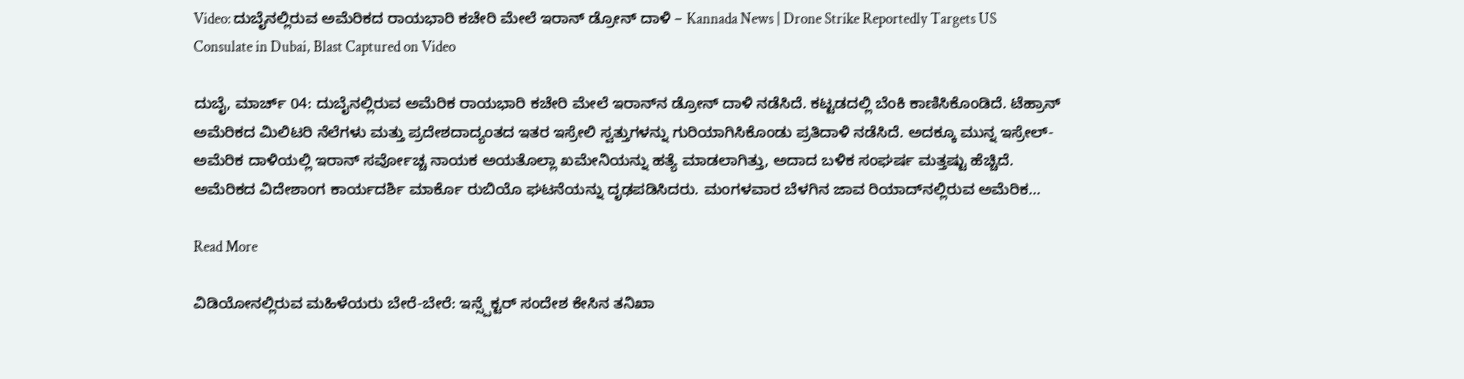Video: ದುಬೈನಲ್ಲಿರುವ ಅಮೆರಿಕದ ರಾಯಭಾರಿ ಕಚೇರಿ ಮೇಲೆ ಇರಾನ್ ಡ್ರೋನ್ ದಾಳಿ – Kannada News | Drone Strike Reportedly Targets US Consulate in Dubai, Blast Captured on Video

ದುಬೈ, ಮಾರ್ಚ್ 04: ದುಬೈನಲ್ಲಿರುವ ಅಮೆರಿಕ ರಾಯಭಾರಿ ಕಚೇರಿ ಮೇಲೆ ಇರಾನ್‌ನ ಡ್ರೋನ್ ದಾಳಿ ನಡೆಸಿದೆ. ಕಟ್ಟಡದಲ್ಲಿ ಬೆಂಕಿ ಕಾಣಿಸಿಕೊಂಡಿದೆ. ಟೆಹ್ರಾನ್ ಅಮೆರಿಕದ ಮಿಲಿಟರಿ ನೆಲೆಗಳು ಮತ್ತು ಪ್ರದೇಶದಾದ್ಯಂತದ ಇತರ ಇಸ್ರೇಲಿ ಸ್ವತ್ತುಗಳನ್ನು ಗುರಿಯಾಗಿಸಿಕೊಂಡು ಪ್ರತಿದಾಳಿ ನಡೆಸಿದೆ. ಅದಕ್ಕೂ ಮುನ್ನ ಇಸ್ರೇಲ್-ಅಮೆರಿಕ ದಾಳಿಯಲ್ಲಿ ಇರಾನ್ ಸರ್ವೋಚ್ಚ ನಾಯಕ ಅಯತೊಲ್ಲಾ ಖಮೇನಿಯನ್ನು ಹತ್ಯೆ ಮಾಡಲಾಗಿತ್ತು, ಅದಾದ ಬಳಿಕ ಸಂಘರ್ಷ ಮತ್ತಷ್ಟು ಹೆಚ್ಚಿದೆ. ಅಮೆರಿಕದ ವಿದೇಶಾಂಗ ಕಾರ್ಯದರ್ಶಿ ಮಾರ್ಕೊ ರುಬಿಯೊ ಘಟನೆಯನ್ನು ದೃಢಪಡಿಸಿದರು. ಮಂಗಳವಾರ ಬೆಳಗಿನ ಜಾವ ರಿಯಾದ್‌ನಲ್ಲಿರುವ ಅಮೆರಿಕ…

Read More

ವಿಡಿಯೋನಲ್ಲಿರುವ ಮಹಿಳೆಯರು ಬೇರೆ-ಬೇರೆ: ಇನ್ಸ್ಪೆಕ್ಟರ್ ಸಂದೇಶ ಕೇಸಿನ ತನಿಖಾ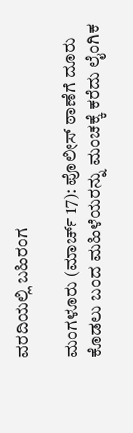ವರದಿಯಲ್ಲಿ ಬಹಿರಂಗ

ಮಂಗಳೂರು (ಮಾರ್ಚ್ 17): ಪೊಲೀಸ್ ಠಾಣೆಗೆ ದೂರು ಕೊಡಲು ಬಂದ ಮಹಿಳೆಯರನ್ನು ಮಂಚಕ್ಕೆ ಕರೆದು ಲೈಂಗಿಕ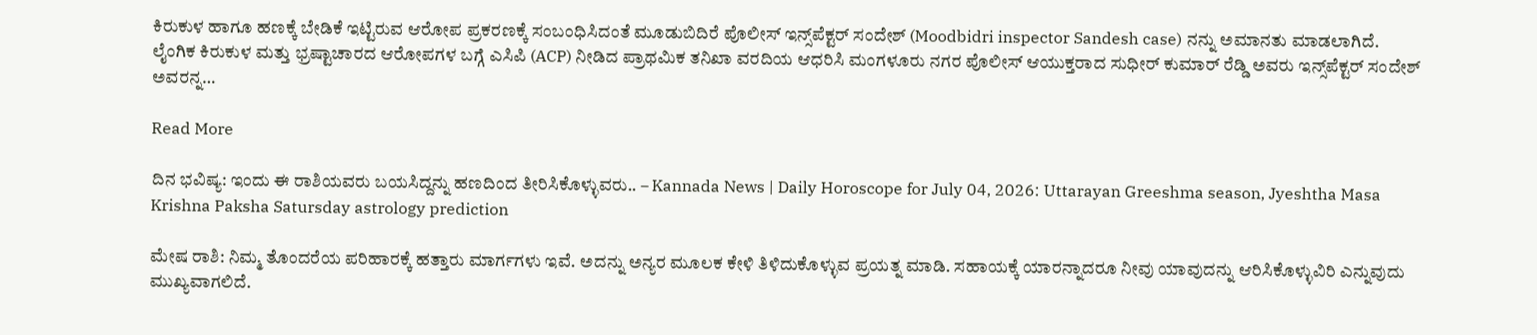ಕಿರುಕುಳ ಹಾಗೂ ಹಣಕ್ಕೆ ಬೇಡಿಕೆ ಇಟ್ಟಿರುವ ಆರೋಪ ಪ್ರಕರಣಕ್ಕೆ ಸಂಬಂಧಿಸಿದಂತೆ ಮೂಡುಬಿದಿರೆ ಪೊಲೀಸ್ ಇನ್ಸ್‌ಪೆಕ್ಟರ್ ಸಂದೇಶ್ (Moodbidri inspector Sandesh case) ನನ್ನು ಅಮಾನತು ಮಾಡಲಾಗಿದೆ. ಲೈಂಗಿಕ ಕಿರುಕುಳ ಮತ್ತು ಭ್ರಷ್ಟಾಚಾರದ ಆರೋಪಗಳ ಬಗ್ಗೆ ಎಸಿಪಿ (ACP) ನೀಡಿದ ಪ್ರಾಥಮಿಕ ತನಿಖಾ ವರದಿಯ ಆಧರಿಸಿ ಮಂಗಳೂರು ನಗರ ಪೊಲೀಸ್ ಆಯುಕ್ತರಾದ ಸುಧೀರ್ ಕುಮಾರ್ ರೆಡ್ಡಿ ಅವರು ಇನ್ಸ್‌ಪೆಕ್ಟರ್ ಸಂದೇಶ್ ಅವರನ್ನ…

Read More

ದಿನ ಭವಿಷ್ಯ: ಇಂದು ಈ ರಾಶಿಯವರು ಬಯಸಿದ್ದನ್ನು ಹಣದಿಂದ ತೀರಿಸಿಕೊಳ್ಳುವರು.. – Kannada News | Daily Horoscope for July 04, 2026: Uttarayan Greeshma season, Jyeshtha Masa Krishna Paksha Satursday astrology prediction

ಮೇಷ ರಾಶಿ: ನಿಮ್ಮ ತೊಂದರೆಯ ಪರಿಹಾರಕ್ಕೆ ಹತ್ತಾರು ಮಾರ್ಗಗಳು ಇವೆ. ಅದನ್ನು ಅನ್ಯರ ಮೂಲಕ ಕೇಳಿ ತಿಳಿದುಕೊಳ್ಳುವ ಪ್ರಯತ್ನ ಮಾಡಿ. ಸಹಾಯಕ್ಕೆ ಯಾರನ್ನಾದರೂ ನೀವು ಯಾವುದನ್ನು ಆರಿಸಿಕೊಳ್ಳುವಿರಿ ಎನ್ನುವುದು ಮುಖ್ಯವಾಗಲಿದೆ.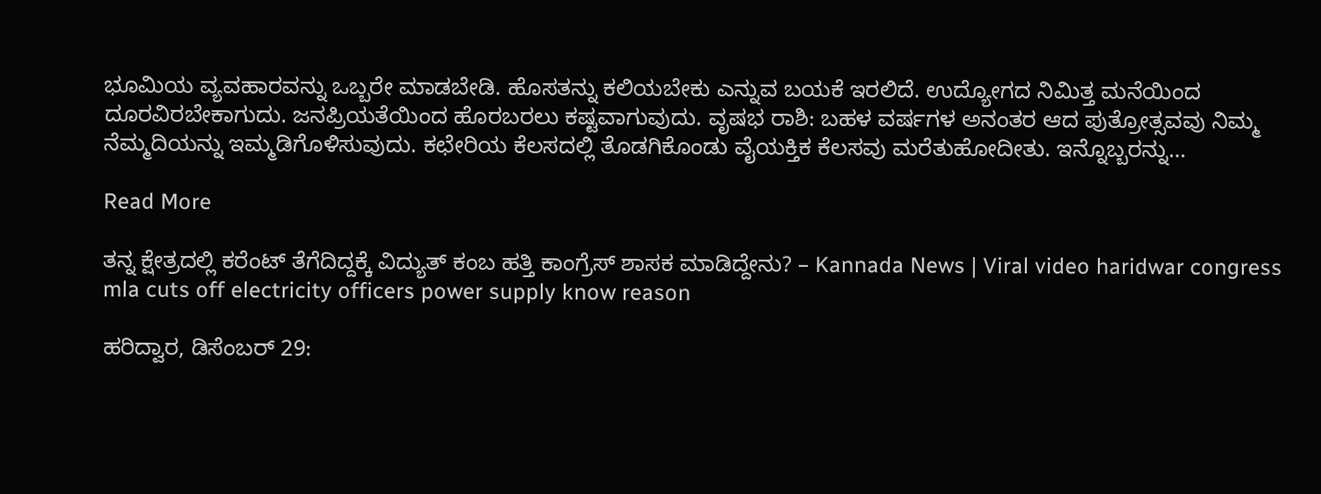ಭೂಮಿಯ ವ್ಯವಹಾರವನ್ನು ಒಬ್ಬರೇ ಮಾಡಬೇಡಿ. ಹೊಸತನ್ನು ಕಲಿಯಬೇಕು ಎನ್ನುವ ಬಯಕೆ ಇರಲಿದೆ. ಉದ್ಯೋಗದ ನಿಮಿತ್ತ ಮನೆಯಿಂದ ದೂರವಿರಬೇಕಾಗುದು. ಜನಪ್ರಿಯತೆಯಿಂದ ಹೊರಬರಲು ಕಷ್ಟವಾಗುವುದು. ವೃಷಭ ರಾಶಿ: ಬಹಳ ವರ್ಷಗಳ ಅನಂತರ ಆದ ಪುತ್ರೋತ್ಸವವು ನಿಮ್ಮ ನೆಮ್ಮದಿಯನ್ನು ಇಮ್ಮಡಿಗೊಳಿಸುವುದು. ಕಛೇರಿಯ ಕೆಲಸದಲ್ಲಿ ತೊಡಗಿಕೊಂಡು ವೈಯಕ್ತಿಕ ಕೆಲಸವು ಮರೆತುಹೋದೀತು. ಇನ್ನೊಬ್ಬರನ್ನು…

Read More

ತನ್ನ ಕ್ಷೇತ್ರದಲ್ಲಿ ಕರೆಂಟ್ ತೆಗೆದಿದ್ದಕ್ಕೆ ವಿದ್ಯುತ್ ಕಂಬ ಹತ್ತಿ ಕಾಂಗ್ರೆಸ್ ಶಾಸಕ ಮಾಡಿದ್ದೇನು? – Kannada News | Viral video haridwar congress mla cuts off electricity officers power supply know reason

ಹರಿದ್ವಾರ, ಡಿಸೆಂಬರ್ 29: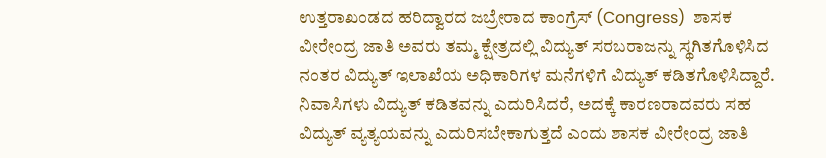ಉತ್ತರಾಖಂಡದ ಹರಿದ್ವಾರದ ಜಬ್ರೇರಾದ ಕಾಂಗ್ರೆಸ್ (Congress)  ಶಾಸಕ ವೀರೇಂದ್ರ ಜಾತಿ ಅವರು ತಮ್ಮ ಕ್ಷೇತ್ರದಲ್ಲಿ ವಿದ್ಯುತ್ ಸರಬರಾಜನ್ನು ಸ್ಥಗಿತಗೊಳಿಸಿದ ನಂತರ ವಿದ್ಯುತ್ ಇಲಾಖೆಯ ಅಧಿಕಾರಿಗಳ ಮನೆಗಳಿಗೆ ವಿದ್ಯುತ್ ಕಡಿತಗೊಳಿಸಿದ್ದಾರೆ. ನಿವಾಸಿಗಳು ವಿದ್ಯುತ್ ಕಡಿತವನ್ನು ಎದುರಿಸಿದರೆ, ಅದಕ್ಕೆ ಕಾರಣರಾದವರು ಸಹ ವಿದ್ಯುತ್ ವ್ಯತ್ಯಯವನ್ನು ಎದುರಿಸಬೇಕಾಗುತ್ತದೆ ಎಂದು ಶಾಸಕ ವೀರೇಂದ್ರ ಜಾತಿ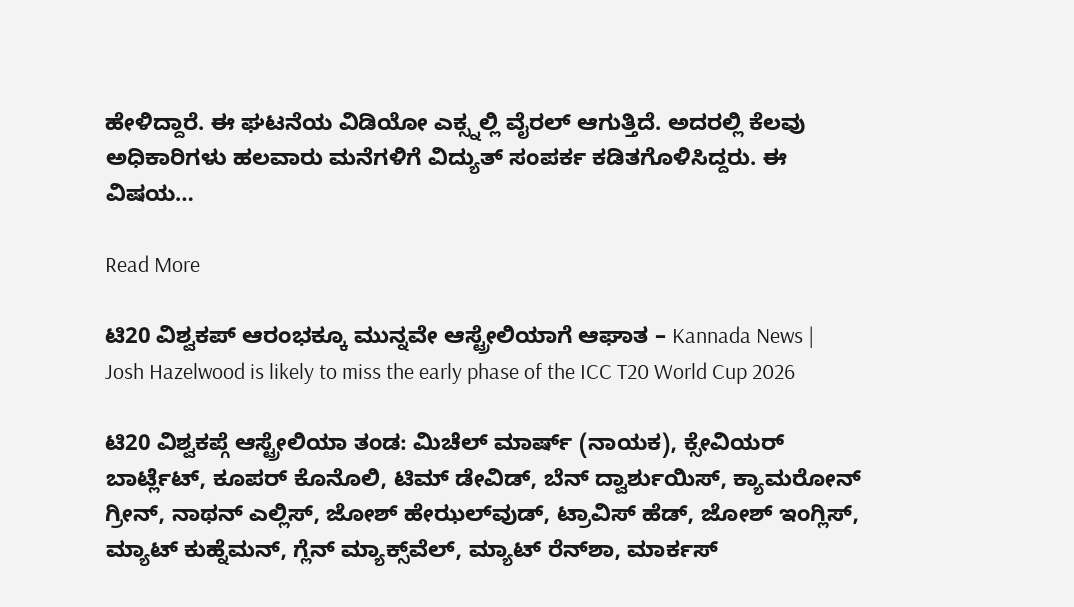ಹೇಳಿದ್ದಾರೆ. ಈ ಘಟನೆಯ ವಿಡಿಯೋ ಎಕ್ಸ್ನಲ್ಲಿ ವೈರಲ್ ಆಗುತ್ತಿದೆ. ಅದರಲ್ಲಿ ಕೆಲವು ಅಧಿಕಾರಿಗಳು ಹಲವಾರು ಮನೆಗಳಿಗೆ ವಿದ್ಯುತ್ ಸಂಪರ್ಕ ಕಡಿತಗೊಳಿಸಿದ್ದರು. ಈ ವಿಷಯ…

Read More

ಟಿ20 ವಿಶ್ವಕಪ್ ಆರಂಭಕ್ಕೂ ಮುನ್ನವೇ ಆಸ್ಟ್ರೇಲಿಯಾಗೆ ಆಘಾತ – Kannada News | Josh Hazelwood is likely to miss the early phase of the ICC T20 World Cup 2026

ಟಿ20 ವಿಶ್ವಕಪ್ಗೆ ಆಸ್ಟ್ರೇಲಿಯಾ ತಂಡ: ಮಿಚೆಲ್ ಮಾರ್ಷ್ (ನಾಯಕ), ಕ್ಸೇವಿಯರ್ ಬಾರ್ಟ್ಲೆಟ್, ಕೂಪರ್ ಕೊನೊಲಿ, ಟಿಮ್ ಡೇವಿಡ್, ಬೆನ್ ದ್ವಾರ್ಶುಯಿಸ್, ಕ್ಯಾಮರೋನ್ ಗ್ರೀನ್, ನಾಥನ್ ಎಲ್ಲಿಸ್, ಜೋಶ್ ಹೇಝಲ್‌ವುಡ್, ಟ್ರಾವಿಸ್ ಹೆಡ್, ಜೋಶ್ ಇಂಗ್ಲಿಸ್, ಮ್ಯಾಟ್ ಕುಹ್ನೆಮನ್, ಗ್ಲೆನ್ ಮ್ಯಾಕ್ಸ್‌ವೆಲ್, ಮ್ಯಾಟ್ ರೆನ್‌ಶಾ, ಮಾರ್ಕಸ್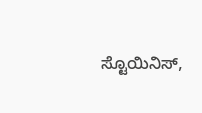ಸ್ಟೊಯಿನಿಸ್,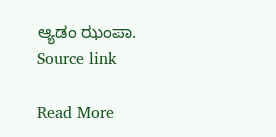ಆ್ಯಡಂ ಝಂಪಾ. Source link

Read More